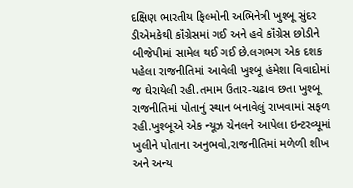દક્ષિણ ભારતીય ફિલ્મોની અભિનેત્રી ખુશ્બૂ સુંદર ડીએમકેથી કૉંગ્રેસમાં ગઈ અને હવે કૉંગ્રેસ છોડીને બીજેપીમાં સામેલ થઈ ગઈ છે.લગભગ એક દશક પહેલા રાજનીતિમાં આવેલી ખુશ્બૂ હંમેશા વિવાદોમાં જ ઘેરાયેલી રહી.તમામ ઉતાર-ચઢાવ છતા ખુશ્બૂ રાજનીતિમાં પોતાનું સ્થાન બનાવેલું રાખવામાં સફળ રહી.ખુશ્બૂએ એક ન્યૂઝ ચેનલને આપેલા ઇન્ટરવ્યૂમાં ખુલીને પોતાના અનુભવો,રાજનીતિમાં મળેળી શીખ અને અન્ય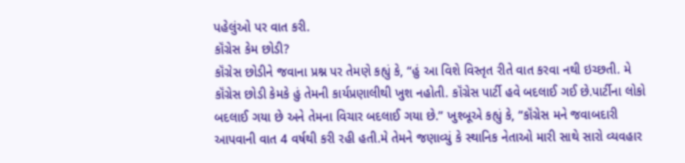પહેલુંઓ પર વાત કરી.
કૉંગ્રેસ કેમ છોડી?
કૉંગ્રેસ છોડીને જવાના પ્રશ્ન પર તેમણે કહ્યું કે, “હું આ વિશે વિસ્તૃત રીતે વાત કરવા નથી ઇચ્છતી. મે કૉંગ્રેસ છોડી કેમકે હું તેમની કાર્યપ્રણાલીથી ખુશ નહોતી. કૉંગ્રેસ પાર્ટી હવે બદલાઈ ગઈ છે.પાર્ટીના લોકો બદલાઈ ગયા છે અને તેમના વિચાર બદલાઈ ગયા છે.” ખુશ્બૂએ કહ્યું કે, “કૉંગ્રેસ મને જવાબદારી આપવાની વાત 4 વર્ષથી કરી રહી હતી.મે તેમને જણાવ્યું કે સ્થાનિક નેતાઓ મારી સાથે સારો વ્યવહાર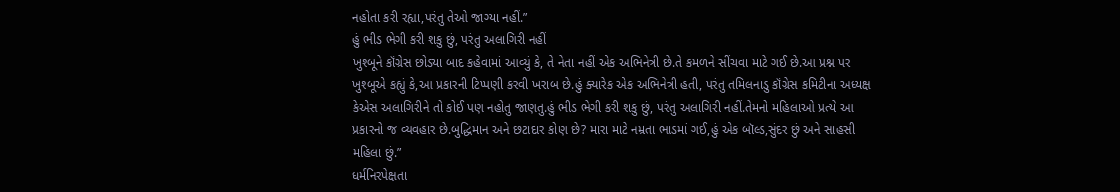નહોતા કરી રહ્યા,પરંતુ તેઓ જાગ્યા નહીં.”
હું ભીડ ભેગી કરી શકુ છું, પરંતુ અલાગિરી નહીં
ખુશ્બૂને કૉંગ્રેસ છોડ્યા બાદ કહેવામાં આવ્યું કે, તે નેતા નહીં એક અભિનેત્રી છે.તે કમળને સીંચવા માટે ગઈ છે.આ પ્રશ્ન પર ખુશ્બૂએ કહ્યું કે,આ પ્રકારની ટિપ્પણી કરવી ખરાબ છે.હું ક્યારેક એક અભિનેત્રી હતી, પરંતુ તમિલનાડુ કૉંગ્રેસ કમિટીના અધ્યક્ષ કેએસ અલાગિરીને તો કોઈ પણ નહોતુ જાણતુ.હું ભીડ ભેગી કરી શકુ છું, પરંતુ અલાગિરી નહીં.તેમનો મહિલાઓ પ્રત્યે આ પ્રકારનો જ વ્યવહાર છે.બુદ્ધિમાન અને છટાદાર કોણ છે? મારા માટે નમ્રતા ભાડમાં ગઈ,હું એક બૉલ્ડ,સુંદર છું અને સાહસી મહિલા છું.”
ધર્મનિરપેક્ષતા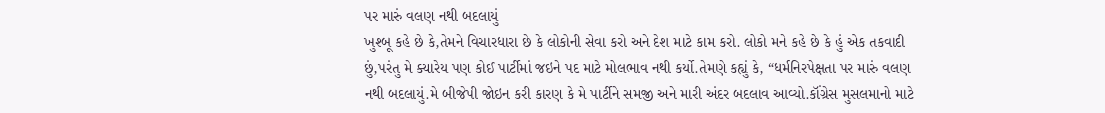પર મારું વલણ નથી બદલાયું
ખુશ્બૂ કહે છે કે,તેમને વિચારધારા છે કે લોકોની સેવા કરો અને દેશ માટે કામ કરો. લોકો મને કહે છે કે હું એક તકવાદી છું,પરંતુ મે ક્યારેય પણ કોઈ પાર્ટીમાં જઇને પદ માટે મોલભાવ નથી કર્યો.તેમણે કહ્યું કે, “ધર્મનિરપેક્ષતા પર મારું વલણ નથી બદલાયું.મે બીજેપી જોઇન કરી કારણ કે મે પાર્ટીને સમજી અને મારી અંદર બદલાવ આવ્યો.કૉંગ્રેસ મુસલમાનો માટે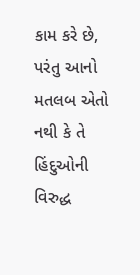કામ કરે છે, પરંતુ આનો મતલબ એતો નથી કે તે હિંદુઓની વિરુદ્ધ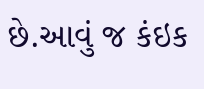છે.આવું જ કંઇક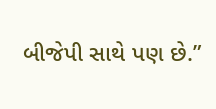બીજેપી સાથે પણ છે.”